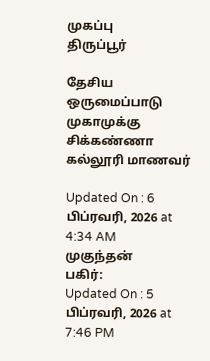முகப்பு
திருப்பூர்

தேசிய ஒருமைப்பாடு முகாமுக்கு சிக்கண்ணா கல்லூரி மாணவர்

Updated On : 6 பிப்ரவரி, 2026 at 4:34 AM
முகுந்தன்
பகிர்:
Updated On : 5 பிப்ரவரி, 2026 at 7:46 PM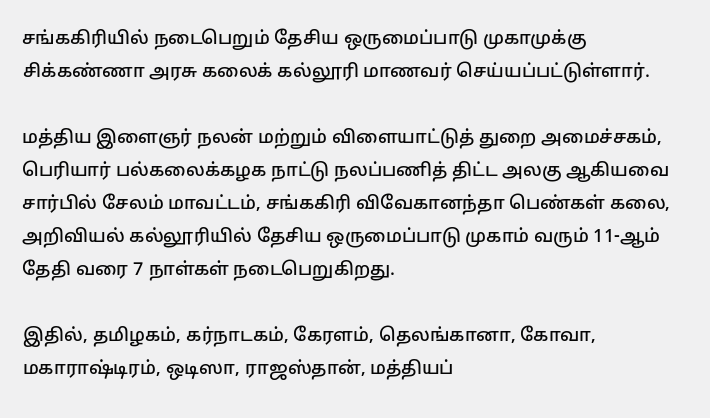சங்ககிரியில் நடைபெறும் தேசிய ஒருமைப்பாடு முகாமுக்கு சிக்கண்ணா அரசு கலைக் கல்லூரி மாணவர் செய்யப்பட்டுள்ளார்.

மத்திய இளைஞர் நலன் மற்றும் விளையாட்டுத் துறை அமைச்சகம், பெரியார் பல்கலைக்கழக நாட்டு நலப்பணித் திட்ட அலகு ஆகியவை சார்பில் சேலம் மாவட்டம், சங்ககிரி விவேகானந்தா பெண்கள் கலை, அறிவியல் கல்லூரியில் தேசிய ஒருமைப்பாடு முகாம் வரும் 11-ஆம் தேதி வரை 7 நாள்கள் நடைபெறுகிறது.

இதில், தமிழகம், கர்நாடகம், கேரளம், தெலங்கானா, கோவா, மகாராஷ்டிரம், ஒடிஸா, ராஜஸ்தான், மத்தியப்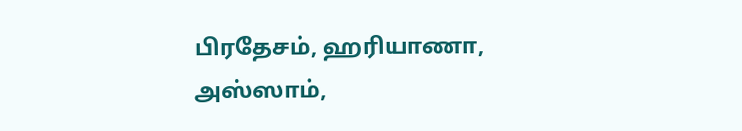பிரதேசம், ஹரியாணா, அஸ்ஸாம்,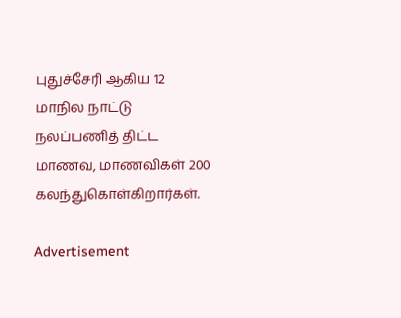புதுச்சேரி ஆகிய 12 மாநில நாட்டு நலப்பணித் திட்ட மாணவ, மாணவிகள் 200 கலந்துகொள்கிறார்கள்.

Advertisement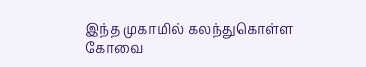இந்த முகாமில் கலந்துகொள்ள கோவை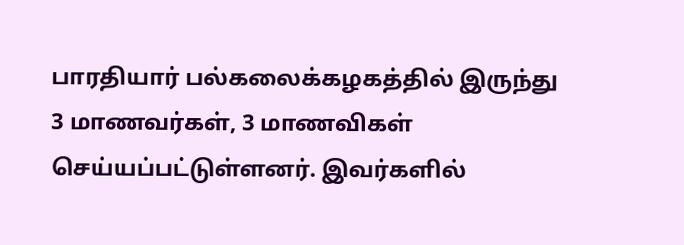பாரதியார் பல்கலைக்கழகத்தில் இருந்து 3 மாணவர்கள், 3 மாணவிகள் செய்யப்பட்டுள்ளனர். இவர்களில்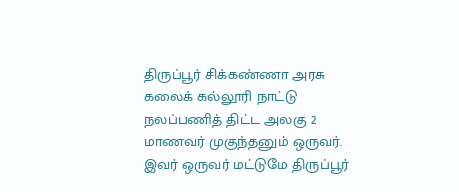திருப்பூர் சிக்கண்ணா அரசு கலைக் கல்லூரி நாட்டு நலப்பணித் திட்ட அலகு 2 மாணவர் முகுந்தனும் ஒருவர். இவர் ஒருவர் மட்டுமே திருப்பூர்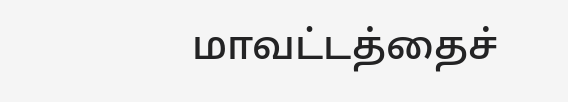மாவட்டத்தைச்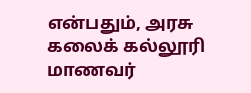என்பதும், அரசு கலைக் கல்லூரி மாணவர்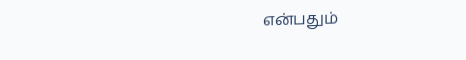என்பதும்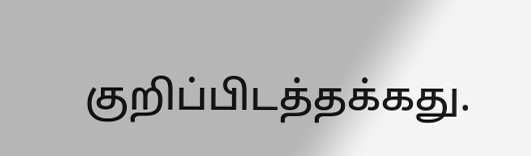குறிப்பிடத்தக்கது.